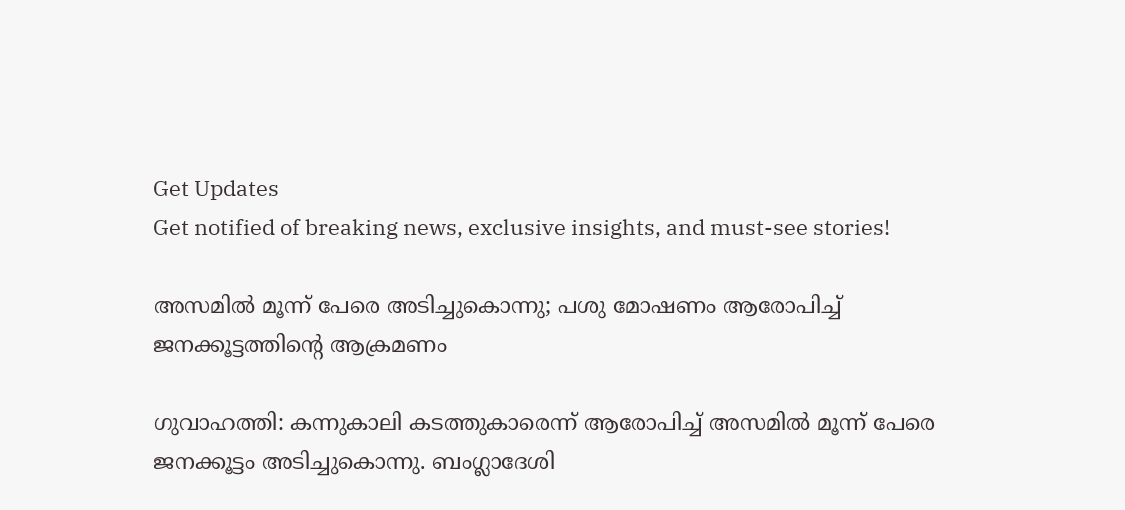Get Updates
Get notified of breaking news, exclusive insights, and must-see stories!

അസമില്‍ മൂന്ന് പേരെ അടിച്ചുകൊന്നു; പശു മോഷണം ആരോപിച്ച് ജനക്കൂട്ടത്തിന്റെ ആക്രമണം

ഗുവാഹത്തി: കന്നുകാലി കടത്തുകാരെന്ന് ആരോപിച്ച് അസമില്‍ മൂന്ന് പേരെ ജനക്കൂട്ടം അടിച്ചുകൊന്നു. ബംഗ്ലാദേശി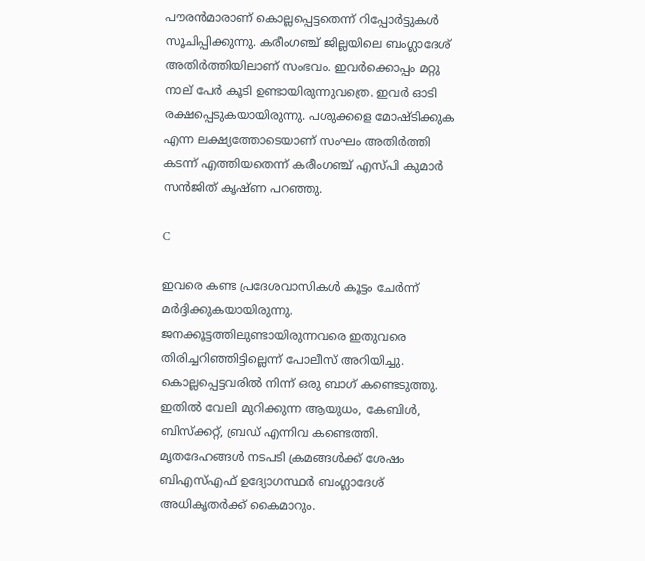പൗരന്‍മാരാണ് കൊല്ലപ്പെട്ടതെന്ന് റിപ്പോര്‍ട്ടുകള്‍ സൂചിപ്പിക്കുന്നു. കരീംഗഞ്ച് ജില്ലയിലെ ബംഗ്ലാദേശ് അതിര്‍ത്തിയിലാണ് സംഭവം. ഇവര്‍ക്കൊപ്പം മറ്റു നാല് പേര്‍ കൂടി ഉണ്ടായിരുന്നുവത്രെ. ഇവര്‍ ഓടി രക്ഷപ്പെടുകയായിരുന്നു. പശുക്കളെ മോഷ്ടിക്കുക എന്ന ലക്ഷ്യത്തോടെയാണ് സംഘം അതിര്‍ത്തി കടന്ന് എത്തിയതെന്ന് കരീംഗഞ്ച് എസ്പി കുമാര്‍ സന്‍ജിത് കൃഷ്ണ പറഞ്ഞു.

C

ഇവരെ കണ്ട പ്രദേശവാസികള്‍ കൂട്ടം ചേര്‍ന്ന് മര്‍ദ്ദിക്കുകയായിരുന്നു. ജനക്കൂട്ടത്തിലുണ്ടായിരുന്നവരെ ഇതുവരെ തിരിച്ചറിഞ്ഞിട്ടില്ലെന്ന് പോലീസ് അറിയിച്ചു. കൊല്ലപ്പെട്ടവരില്‍ നിന്ന് ഒരു ബാഗ് കണ്ടെടുത്തു. ഇതില്‍ വേലി മുറിക്കുന്ന ആയുധം, കേബിള്‍, ബിസ്‌ക്കറ്റ്, ബ്രഡ് എന്നിവ കണ്ടെത്തി. മൃതദേഹങ്ങള്‍ നടപടി ക്രമങ്ങള്‍ക്ക് ശേഷം ബിഎസ്എഫ് ഉദ്യോഗസ്ഥര്‍ ബംഗ്ലാദേശ് അധികൃതര്‍ക്ക് കൈമാറും.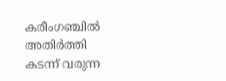കരീംഗഞ്ചില്‍ അതിര്‍ത്തി കടന്ന് വരുന്ന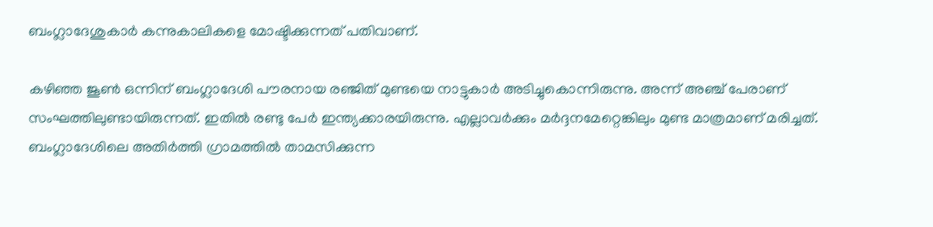ബംഗ്ലാദേശുകാര്‍ കന്നുകാലികളെ മോഷ്ടിക്കുന്നത് പതിവാണ്.

കഴിഞ്ഞ ജൂണ്‍ ഒന്നിന് ബംഗ്ലാദേശി പൗരനായ രഞ്ജിത് മുണ്ടയെ നാട്ടുകാര്‍ അടിച്ചുകൊന്നിരുന്നു. അന്ന് അഞ്ച് പേരാണ് സംഘത്തിലുണ്ടായിരുന്നത്. ഇതില്‍ രണ്ടു പേര്‍ ഇന്ത്യക്കാരയിരുന്നു. എല്ലാവര്‍ക്കും മര്‍ദ്ദനമേറ്റെങ്കിലും മുണ്ട മാത്രമാണ് മരിച്ചത്. ബംഗ്ലാദേശിലെ അതിര്‍ത്തി ഗ്രാമത്തില്‍ താമസിക്കുന്ന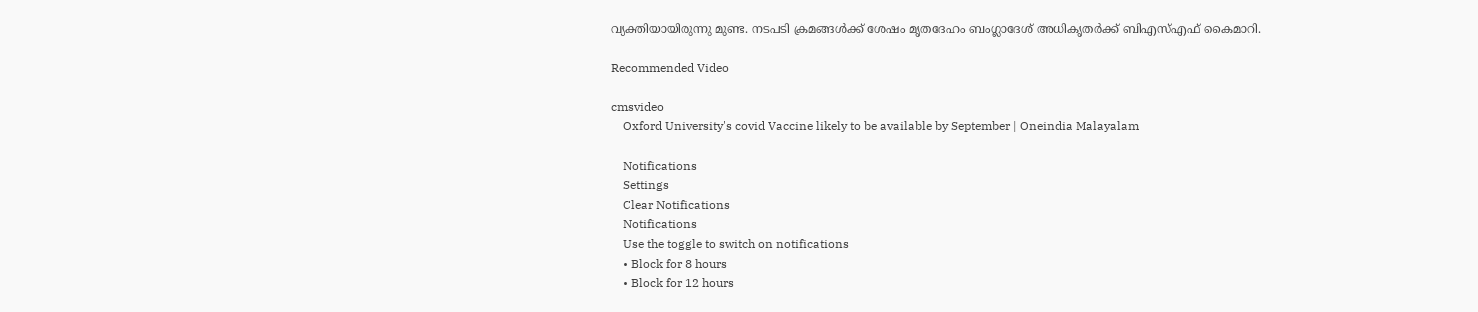വ്യക്തിയായിരുന്നു മുണ്ട. നടപടി ക്രമങ്ങള്‍ക്ക് ശേഷം മൃതദേഹം ബംഗ്ലാദേശ് അധികൃതര്‍ക്ക് ബിഎസ്എഫ് കൈമാറി.

Recommended Video

cmsvideo
    Oxford University's covid Vaccine likely to be available by September | Oneindia Malayalam

    Notifications
    Settings
    Clear Notifications
    Notifications
    Use the toggle to switch on notifications
    • Block for 8 hours
    • Block for 12 hours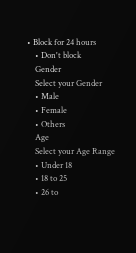• Block for 24 hours
    • Don't block
    Gender
    Select your Gender
    • Male
    • Female
    • Others
    Age
    Select your Age Range
    • Under 18
    • 18 to 25
    • 26 to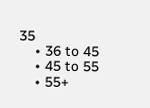35
    • 36 to 45
    • 45 to 55
    • 55+